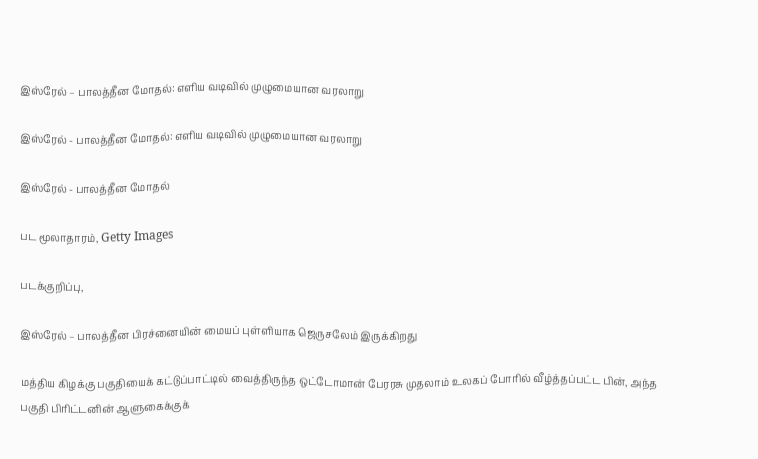இஸ்ரேல் – பாலத்தீன மோதல்: எளிய வடிவில் முழுமையான வரலாறு

இஸ்ரேல் - பாலத்தீன மோதல்: எளிய வடிவில் முழுமையான வரலாறு

இஸ்ரேல் - பாலத்தீன மோதல்

பட மூலாதாரம், Getty Images

படக்குறிப்பு,

இஸ்ரேல் – பாலத்தீன பிரச்னையின் மையப் புள்ளியாக ஜெருசலேம் இருக்கிறது

மத்திய கிழக்கு பகுதியைக் கட்டுப்பாட்டில் வைத்திருந்த ஒட்டோமான் பேரரசு முதலாம் உலகப் போரில் வீழ்த்தப்பட்ட பின், அந்த பகுதி பிரிட்டனின் ஆளுகைக்குக்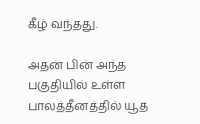கீழ் வந்தது.

அதன் பின் அந்த பகுதியில் உள்ள பாலத்தீனத்தில் யூத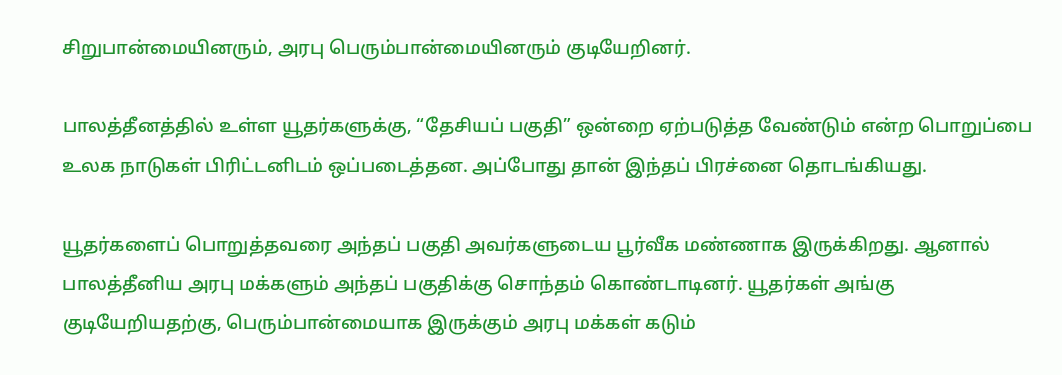சிறுபான்மையினரும், அரபு பெரும்பான்மையினரும் குடியேறினர்.

பாலத்தீனத்தில் உள்ள யூதர்களுக்கு, “தேசியப் பகுதி” ஒன்றை ஏற்படுத்த வேண்டும் என்ற பொறுப்பை உலக நாடுகள் பிரிட்டனிடம் ஒப்படைத்தன. அப்போது தான் இந்தப் பிரச்னை தொடங்கியது.

யூதர்களைப் பொறுத்தவரை அந்தப் பகுதி அவர்களுடைய பூர்வீக மண்ணாக இருக்கிறது. ஆனால் பாலத்தீனிய அரபு மக்களும் அந்தப் பகுதிக்கு சொந்தம் கொண்டாடினர். யூதர்கள் அங்கு குடியேறியதற்கு, பெரும்பான்மையாக இருக்கும் அரபு மக்கள் கடும்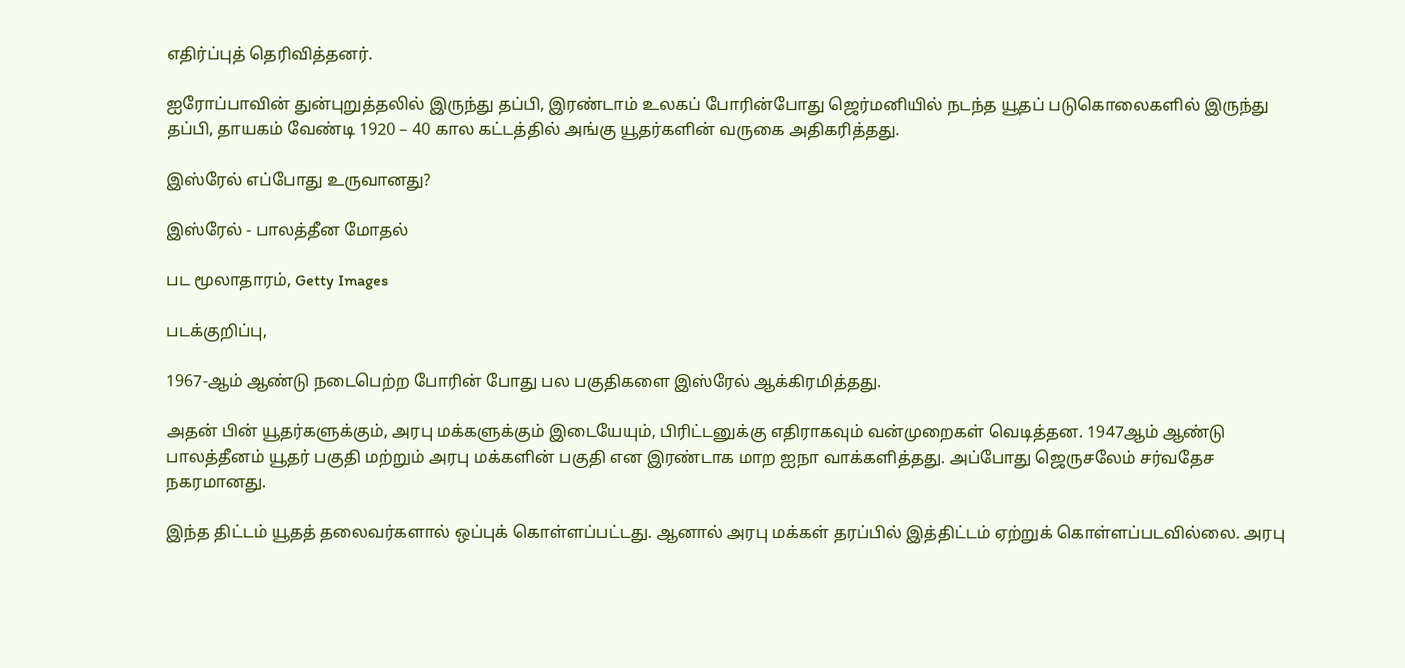எதிர்ப்புத் தெரிவித்தனர்.

ஐரோப்பாவின் துன்புறுத்தலில் இருந்து தப்பி, இரண்டாம் உலகப் போரின்போது ஜெர்மனியில் நடந்த யூதப் படுகொலைகளில் இருந்து தப்பி, தாயகம் வேண்டி 1920 – 40 கால கட்டத்தில் அங்கு யூதர்களின் வருகை அதிகரித்தது.

இஸ்ரேல் எப்போது உருவானது?

இஸ்ரேல் - பாலத்தீன மோதல்

பட மூலாதாரம், Getty Images

படக்குறிப்பு,

1967-ஆம் ஆண்டு நடைபெற்ற போரின் போது பல பகுதிகளை இஸ்ரேல் ஆக்கிரமித்தது.

அதன் பின் யூதர்களுக்கும், அரபு மக்களுக்கும் இடையேயும், பிரிட்டனுக்கு எதிராகவும் வன்முறைகள் வெடித்தன. 1947ஆம் ஆண்டு பாலத்தீனம் யூதர் பகுதி மற்றும் அரபு மக்களின் பகுதி என இரண்டாக மாற ஐநா வாக்களித்தது. அப்போது ஜெருசலேம் சர்வதேச நகரமானது.

இந்த திட்டம் யூதத் தலைவர்களால் ஒப்புக் கொள்ளப்பட்டது. ஆனால் அரபு மக்கள் தரப்பில் இத்திட்டம் ஏற்றுக் கொள்ளப்படவில்லை. அரபு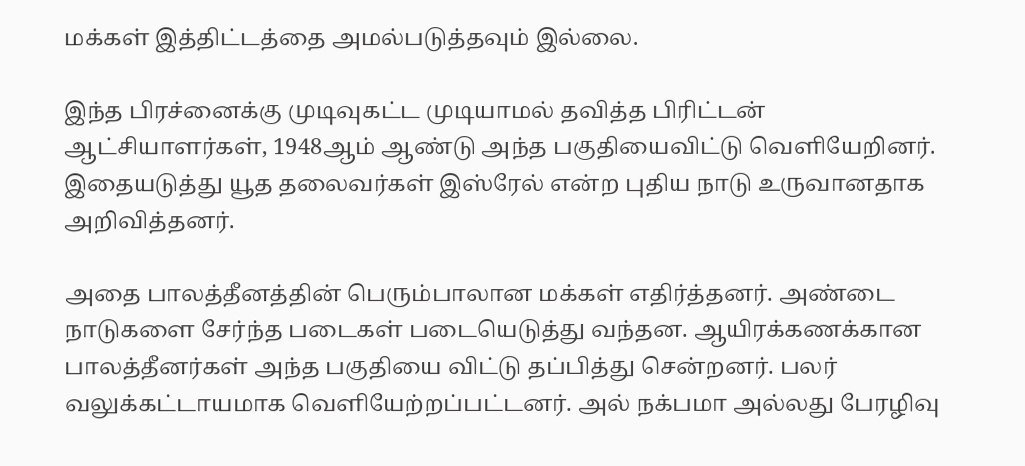மக்கள் இத்திட்டத்தை அமல்படுத்தவும் இல்லை.

இந்த பிரச்னைக்கு முடிவுகட்ட முடியாமல் தவித்த பிரிட்டன் ஆட்சியாளர்கள், 1948ஆம் ஆண்டு அந்த பகுதியைவிட்டு வெளியேறினர். இதையடுத்து யூத தலைவர்கள் இஸ்ரேல் என்ற புதிய நாடு உருவானதாக அறிவித்தனர்.

அதை பாலத்தீனத்தின் பெரும்பாலான மக்கள் எதிர்த்தனர். அண்டை நாடுகளை சேர்ந்த படைகள் படையெடுத்து வந்தன. ஆயிரக்கணக்கான பாலத்தீனர்கள் அந்த பகுதியை விட்டு தப்பித்து சென்றனர். பலர் வலுக்கட்டாயமாக வெளியேற்றப்பட்டனர். அல் நக்பமா அல்லது பேரழிவு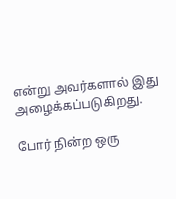என்று அவர்களால் இது அழைக்கப்படுகிறது.

போர் நின்ற ஒரு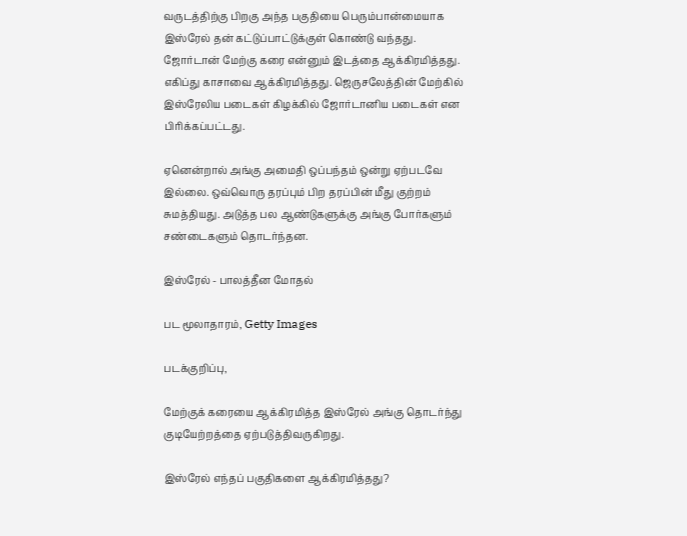வருடத்திற்கு பிறகு அந்த பகுதியை பெரும்பான்மையாக இஸ்ரேல் தன் கட்டுப்பாட்டுக்குள் கொண்டு வந்தது. ஜோர்டான் மேற்கு கரை என்னும் இடத்தை ஆக்கிரமித்தது. எகிப்து காசாவை ஆக்கிரமித்தது. ஜெருசலேத்தின் மேற்கில் இஸ்ரேலிய படைகள் கிழக்கில் ஜோர்டானிய படைகள் என பிரிக்கப்பட்டது.

ஏனென்றால் அங்கு அமைதி ஒப்பந்தம் ஒன்று ஏற்படவே இல்லை. ஒவ்வொரு தரப்பும் பிற தரப்பின் மீது குற்றம் சுமத்தியது. அடுத்த பல ஆண்டுகளுக்கு அங்கு போர்களும் சண்டைகளும் தொடர்ந்தன.

இஸ்ரேல் - பாலத்தீன மோதல்

பட மூலாதாரம், Getty Images

படக்குறிப்பு,

மேற்குக் கரையை ஆக்கிரமித்த இஸ்ரேல் அங்கு தொடர்ந்து குடியேற்றத்தை ஏற்படுத்திவருகிறது.

இஸ்ரேல் எந்தப் பகுதிகளை ஆக்கிரமித்தது?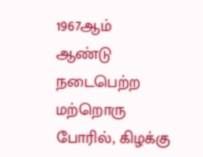1967ஆம் ஆண்டு நடைபெற்ற மற்றொரு போரில், கிழக்கு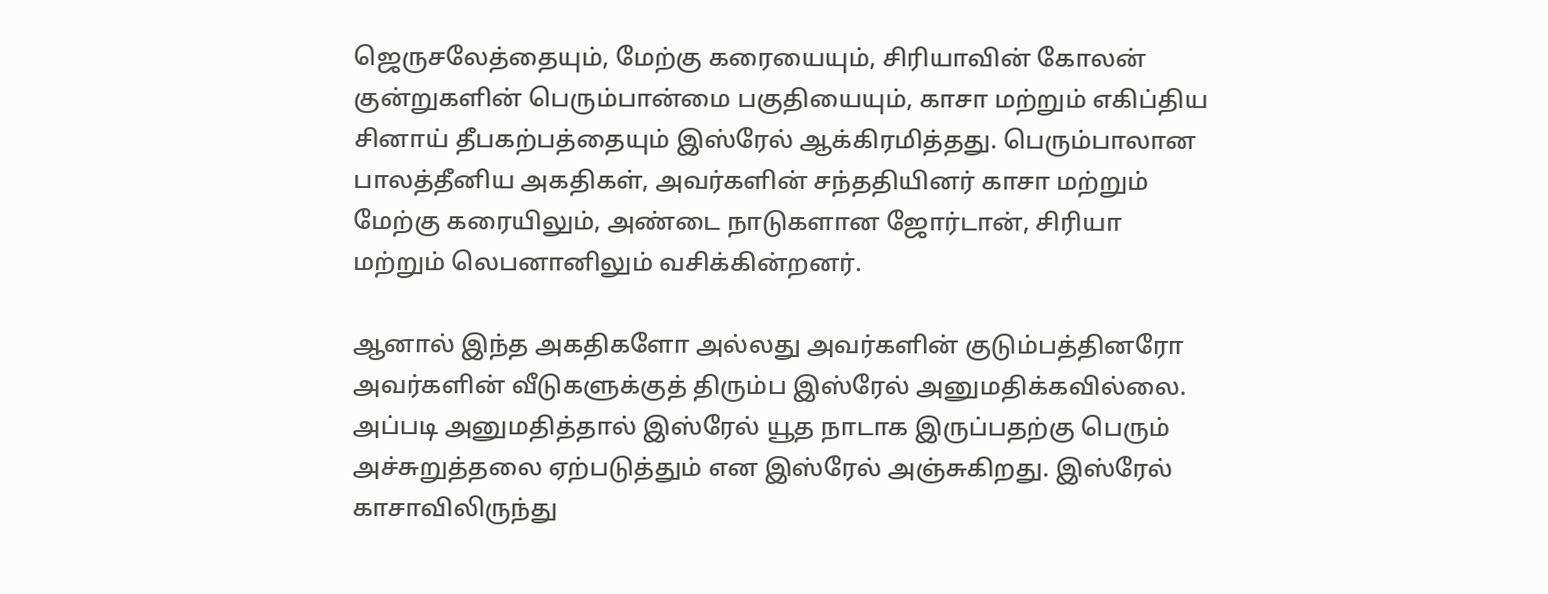ஜெருசலேத்தையும், மேற்கு கரையையும், சிரியாவின் கோலன் குன்றுகளின் பெரும்பான்மை பகுதியையும், காசா மற்றும் எகிப்திய சினாய் தீபகற்பத்தையும் இஸ்ரேல் ஆக்கிரமித்தது. பெரும்பாலான பாலத்தீனிய அகதிகள், அவர்களின் சந்ததியினர் காசா மற்றும் மேற்கு கரையிலும், அண்டை நாடுகளான ஜோர்டான், சிரியா மற்றும் லெபனானிலும் வசிக்கின்றனர்.

ஆனால் இந்த அகதிகளோ அல்லது அவர்களின் குடும்பத்தினரோ அவர்களின் வீடுகளுக்குத் திரும்ப இஸ்ரேல் அனுமதிக்கவில்லை. அப்படி அனுமதித்தால் இஸ்ரேல் யூத நாடாக இருப்பதற்கு பெரும் அச்சுறுத்தலை ஏற்படுத்தும் என இஸ்ரேல் அஞ்சுகிறது. இஸ்ரேல் காசாவிலிருந்து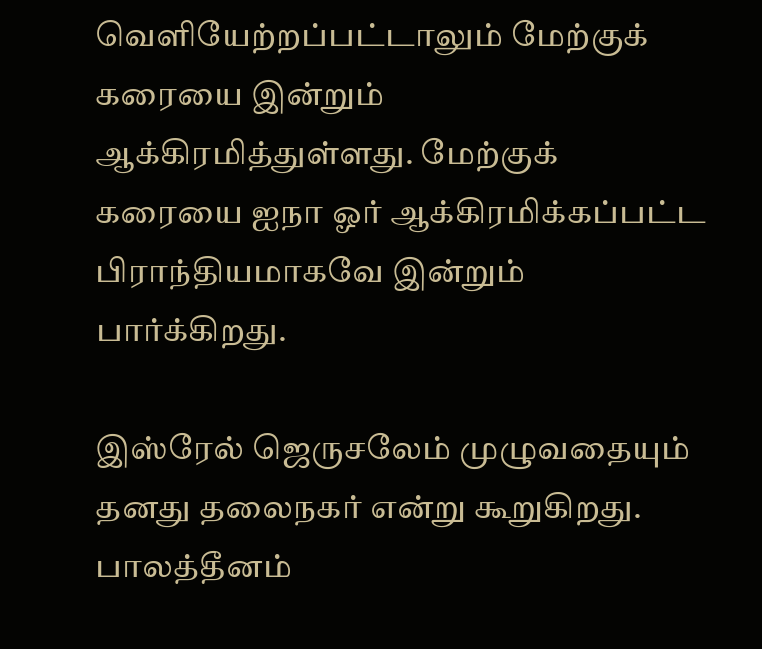வெளியேற்றப்பட்டாலும் மேற்குக் கரையை இன்றும் ஆக்கிரமித்துள்ளது. மேற்குக் கரையை ஐநா ஓர் ஆக்கிரமிக்கப்பட்ட பிராந்தியமாகவே இன்றும் பார்க்கிறது.

இஸ்ரேல் ஜெருசலேம் முழுவதையும் தனது தலைநகர் என்று கூறுகிறது. பாலத்தீனம்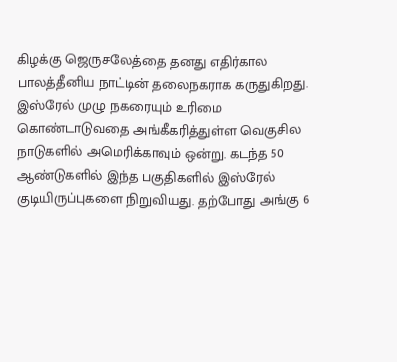கிழக்கு ஜெருசலேத்தை தனது எதிர்கால பாலத்தீனிய நாட்டின் தலைநகராக கருதுகிறது. இஸ்ரேல் முழு நகரையும் உரிமை கொண்டாடுவதை அங்கீகரித்துள்ள வெகுசில நாடுகளில் அமெரிக்காவும் ஒன்று. கடந்த 50 ஆண்டுகளில் இந்த பகுதிகளில் இஸ்ரேல் குடியிருப்புகளை நிறுவியது. தற்போது அங்கு 6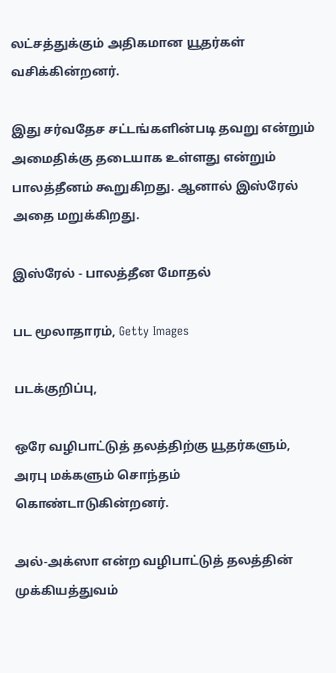லட்சத்துக்கும் அதிகமான யூதர்கள் வசிக்கின்றனர்.

இது சர்வதேச சட்டங்களின்படி தவறு என்றும் அமைதிக்கு தடையாக உள்ளது என்றும் பாலத்தீனம் கூறுகிறது. ஆனால் இஸ்ரேல் அதை மறுக்கிறது.

இஸ்ரேல் - பாலத்தீன மோதல்

பட மூலாதாரம், Getty Images

படக்குறிப்பு,

ஒரே வழிபாட்டுத் தலத்திற்கு யூதர்களும், அரபு மக்களும் சொந்தம் கொண்டாடுகின்றனர்.

அல்-அக்ஸா என்ற வழிபாட்டுத் தலத்தின் முக்கியத்துவம்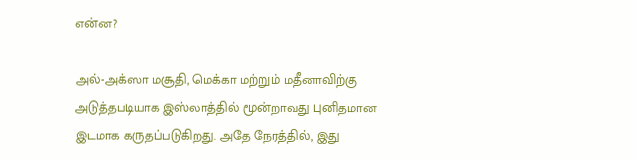என்ன?

அல்-அக்ஸா மசூதி, மெக்கா மற்றும் மதீனாவிற்கு அடுத்தபடியாக இஸ்லாத்தில் மூன்றாவது புனிதமான இடமாக கருதப்படுகிறது. அதே நேரத்தில், இது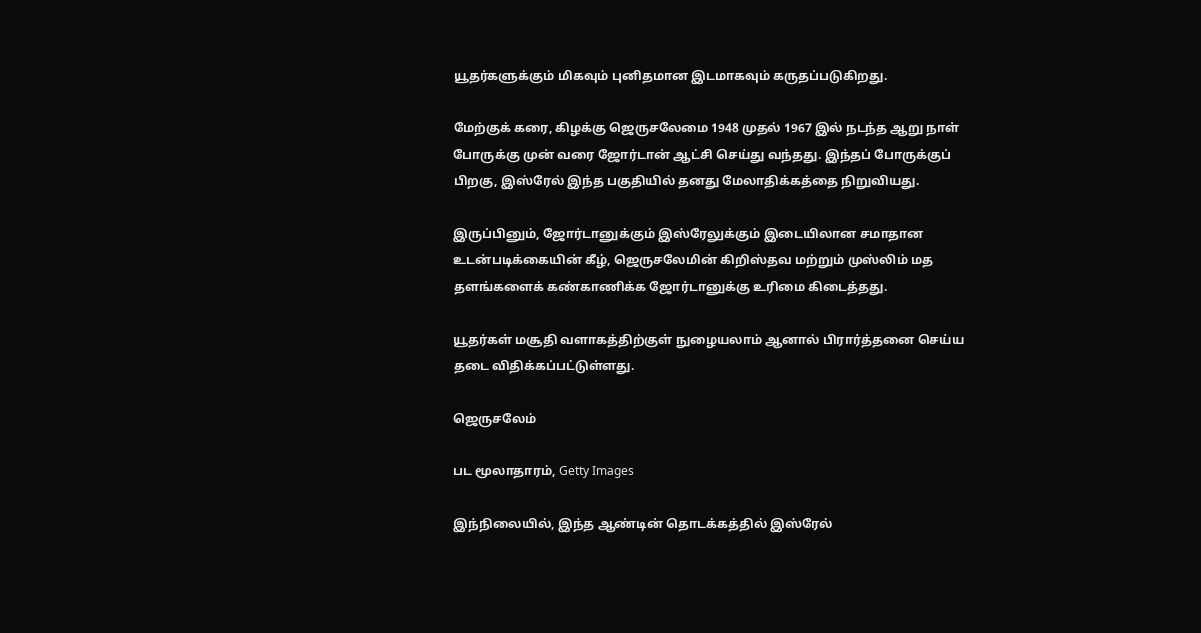யூதர்களுக்கும் மிகவும் புனிதமான இடமாகவும் கருதப்படுகிறது.

மேற்குக் கரை, கிழக்கு ஜெருசலேமை 1948 முதல் 1967 இல் நடந்த ஆறு நாள் போருக்கு முன் வரை ஜோர்டான் ஆட்சி செய்து வந்தது. இந்தப் போருக்குப் பிறகு, இஸ்ரேல் இந்த பகுதியில் தனது மேலாதிக்கத்தை நிறுவியது.

இருப்பினும், ஜோர்டானுக்கும் இஸ்ரேலுக்கும் இடையிலான சமாதான உடன்படிக்கையின் கீழ், ஜெருசலேமின் கிறிஸ்தவ மற்றும் முஸ்லிம் மத தளங்களைக் கண்காணிக்க ஜோர்டானுக்கு உரிமை கிடைத்தது.

யூதர்கள் மசூதி வளாகத்திற்குள் நுழையலாம் ஆனால் பிரார்த்தனை செய்ய தடை விதிக்கப்பட்டுள்ளது.

ஜெருசலேம்

பட மூலாதாரம், Getty Images

இந்நிலையில், இந்த ஆண்டின் தொடக்கத்தில் இஸ்ரேல்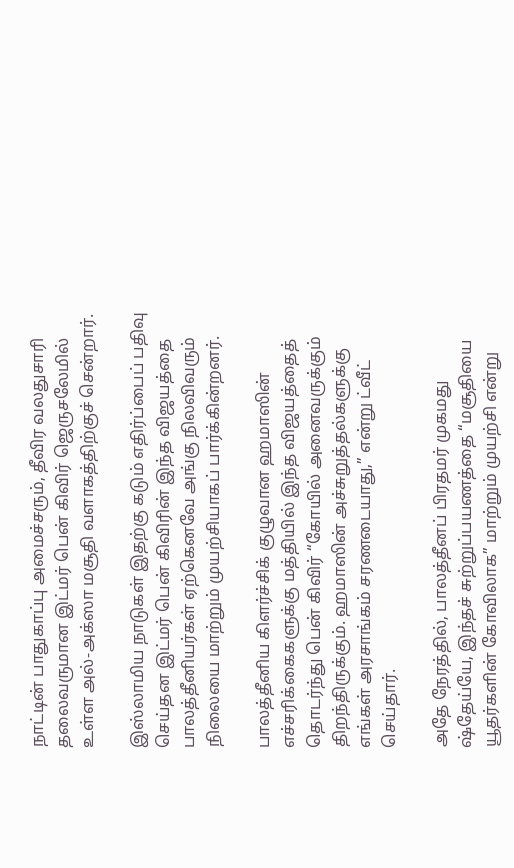நாட்டின் பாதுகாப்பு அமைச்சரும், தீவிர வலதுசாரி தலைவருமான இட்மர் பென் கிவிர் ஜெருசலேமில் உள்ள அல்-அக்ஸா மசூதி வளாகத்திற்குச் சென்றார்.

இஸ்லாமிய நாடுகள் இதற்கு கடும் எதிர்ப்பைப் பதிவு செய்தன இட்மர் பென் கிவிரின் இந்த விஜயத்தை பாலத்தீனியர்கள் ஏற்கெனவே அங்கு நிலவிவரும் நிலையை மாற்றும் முயற்சியாகப் பார்க்கின்றனர்.

பாலத்தீனிய கிளர்ச்சிக் குழுவான ஹமாஸின் எச்சரிக்கைகளுக்கு மத்தியில் இந்த விஜயத்தைத் தொடர்ந்து பென் கிவிர் “கோயில் அனைவருக்கும் திறந்திருக்கும். ஹமாஸின் அச்சுறுத்தல்களுக்கு எங்கள் அரசாங்கம் சரணடையாது,” என்று ட்வீட் செய்தார்.

அதே நேரத்தில், பாலத்தீனப் பிரதமர் முகமது ஷ்தேய்யே, இந்தச் சுற்றுப்பயணத்தை “மசூதியை யூதர்களின் கோவிலாக” மாற்றும் முயற்சி என்று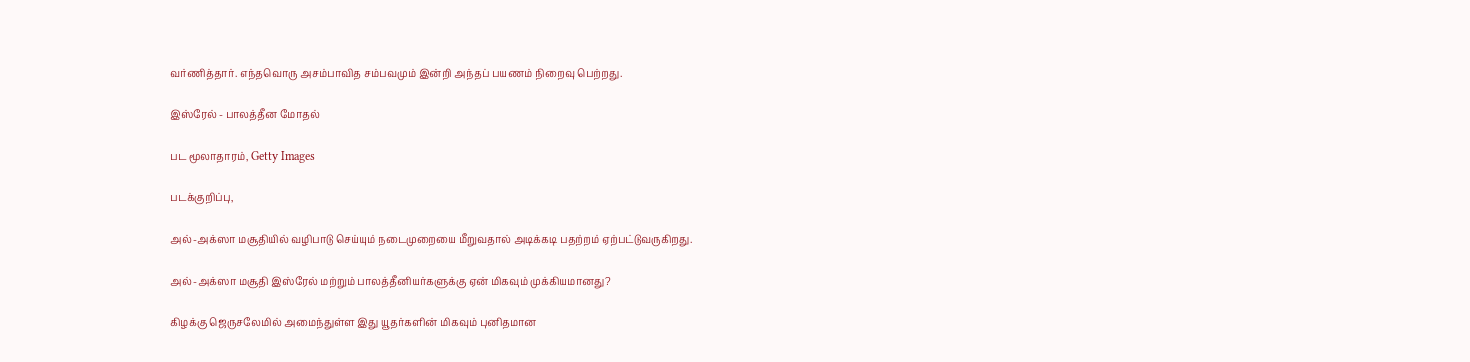வர்ணித்தார். எந்தவொரு அசம்பாவித சம்பவமும் இன்றி அந்தப் பயணம் நிறைவு பெற்றது.

இஸ்ரேல் - பாலத்தீன மோதல்

பட மூலாதாரம், Getty Images

படக்குறிப்பு,

அல்-அக்ஸா மசூதியில் வழிபாடு செய்யும் நடைமுறையை மீறுவதால் அடிக்கடி பதற்றம் ஏற்பட்டுவருகிறது.

அல்-அக்ஸா மசூதி இஸ்ரேல் மற்றும் பாலத்தீனியர்களுக்கு ஏன் மிகவும் முக்கியமானது?

கிழக்கு ஜெருசலேமில் அமைந்துள்ள இது யூதர்களின் மிகவும் புனிதமான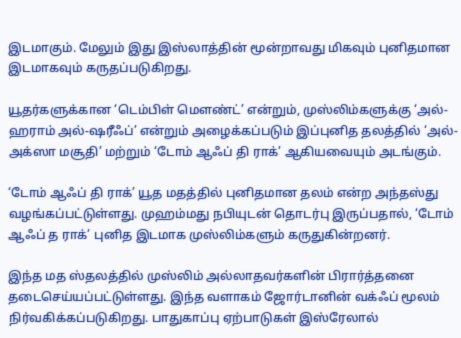இடமாகும். மேலும் இது இஸ்லாத்தின் மூன்றாவது மிகவும் புனிதமான இடமாகவும் கருதப்படுகிறது.

யூதர்களுக்கான ‘டெம்பிள் மௌண்ட்’ என்றும், முஸ்லிம்களுக்கு ‘அல்-ஹராம் அல்-ஷரீஃப்’ என்றும் அழைக்கப்படும் இப்புனித தலத்தில் ‘அல்-அக்ஸா மசூதி’ மற்றும் ‘டோம் ஆஃப் தி ராக்’ ஆகியவையும் அடங்கும்.

‘டோம் ஆஃப் தி ராக்’ யூத மதத்தில் புனிதமான தலம் என்ற அந்தஸ்து வழங்கப்பட்டுள்ளது. முஹம்மது நபியுடன் தொடர்பு இருப்பதால், ‘டோம் ஆஃப் த ராக்’ புனித இடமாக முஸ்லிம்களும் கருதுகின்றனர்.

இந்த மத ஸ்தலத்தில் முஸ்லிம் அல்லாதவர்களின் பிரார்த்தனை தடைசெய்யப்பட்டுள்ளது. இந்த வளாகம் ஜோர்டானின் வக்ஃப் மூலம் நிர்வகிக்கப்படுகிறது. பாதுகாப்பு ஏற்பாடுகள் இஸ்ரேலால்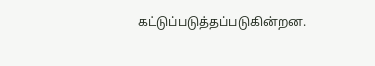கட்டுப்படுத்தப்படுகின்றன.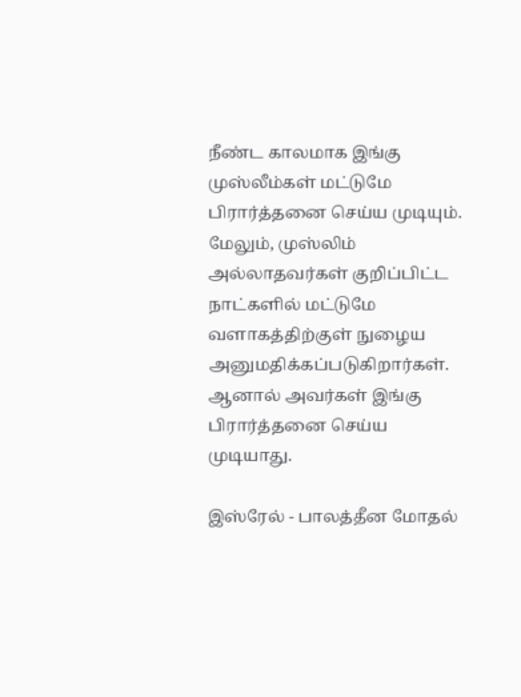நீண்ட காலமாக இங்கு முஸ்லீம்கள் மட்டுமே பிரார்த்தனை செய்ய முடியும். மேலும், முஸ்லிம் அல்லாதவர்கள் குறிப்பிட்ட நாட்களில் மட்டுமே வளாகத்திற்குள் நுழைய அனுமதிக்கப்படுகிறார்கள். ஆனால் அவர்கள் இங்கு பிரார்த்தனை செய்ய முடியாது.

இஸ்ரேல் - பாலத்தீன மோதல்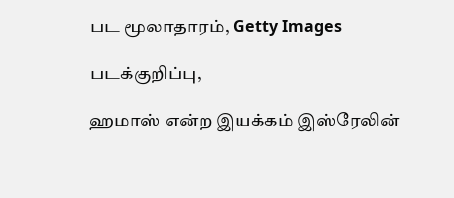பட மூலாதாரம், Getty Images

படக்குறிப்பு,

ஹமாஸ் என்ற இயக்கம் இஸ்ரேலின்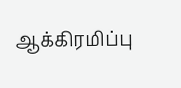ஆக்கிரமிப்பு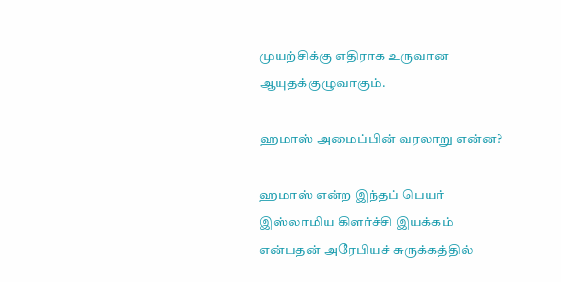முயற்சிக்கு எதிராக உருவான ஆயுதக்குழுவாகும்.

ஹமாஸ் அமைப்பின் வரலாறு என்ன?

ஹமாஸ் என்ற இந்தப் பெயர் இஸ்லாமிய கிளர்ச்சி இயக்கம் என்பதன் அரேபியச் சுருக்கத்தில்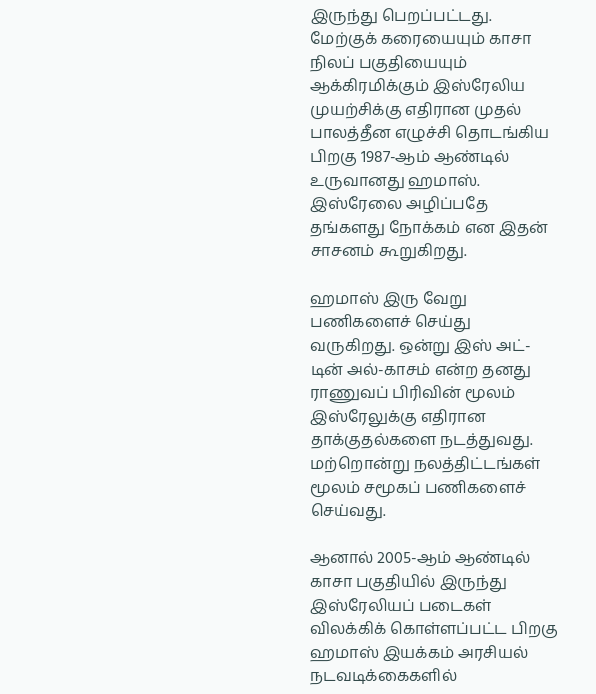இருந்து பெறப்பட்டது. மேற்குக் கரையையும் காசா நிலப் பகுதியையும் ஆக்கிரமிக்கும் இஸ்ரேலிய முயற்சிக்கு எதிரான முதல் பாலத்தீன எழுச்சி தொடங்கிய பிறகு 1987-ஆம் ஆண்டில் உருவானது ஹமாஸ். இஸ்ரேலை அழிப்பதே தங்களது நோக்கம் என இதன் சாசனம் கூறுகிறது.

ஹமாஸ் இரு வேறு பணிகளைச் செய்து வருகிறது. ஒன்று இஸ் அட்-டின் அல்-காசம் என்ற தனது ராணுவப் பிரிவின் மூலம் இஸ்ரேலுக்கு எதிரான தாக்குதல்களை நடத்துவது. மற்றொன்று நலத்திட்டங்கள் மூலம் சமூகப் பணிகளைச் செய்வது.

ஆனால் 2005-ஆம் ஆண்டில் காசா பகுதியில் இருந்து இஸ்ரேலியப் படைகள் விலக்கிக் கொள்ளப்பட்ட பிறகு ஹமாஸ் இயக்கம் அரசியல் நடவடிக்கைகளில்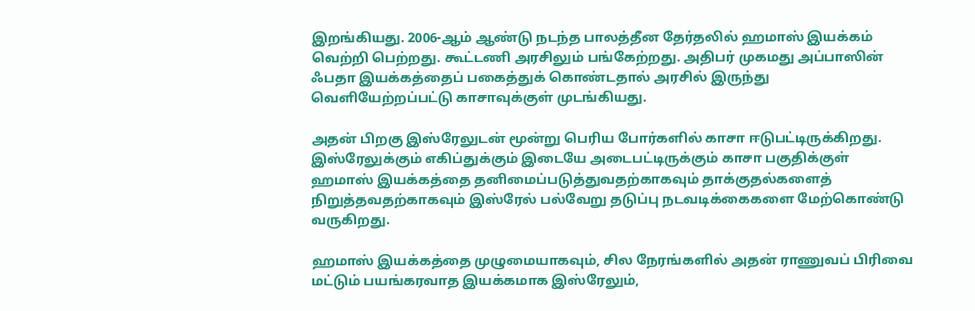இறங்கியது. 2006-ஆம் ஆண்டு நடந்த பாலத்தீன தேர்தலில் ஹமாஸ் இயக்கம் வெற்றி பெற்றது. கூட்டணி அரசிலும் பங்கேற்றது. அதிபர் முகமது அப்பாஸின் ஃபதா இயக்கத்தைப் பகைத்துக் கொண்டதால் அரசில் இருந்து வெளியேற்றப்பட்டு காசாவுக்குள் முடங்கியது.

அதன் பிறகு இஸ்ரேலுடன் மூன்று பெரிய போர்களில் காசா ஈடுபட்டிருக்கிறது. இஸ்ரேலுக்கும் எகிப்துக்கும் இடையே அடைபட்டிருக்கும் காசா பகுதிக்குள் ஹமாஸ் இயக்கத்தை தனிமைப்படுத்துவதற்காகவும் தாக்குதல்களைத் நிறுத்தவதற்காகவும் இஸ்ரேல் பல்வேறு தடுப்பு நடவடிக்கைகளை மேற்கொண்டு வருகிறது.

ஹமாஸ் இயக்கத்தை முழுமையாகவும், சில நேரங்களில் அதன் ராணுவப் பிரிவை மட்டும் பயங்கரவாத இயக்கமாக இஸ்ரேலும்,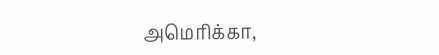அமெரிக்கா,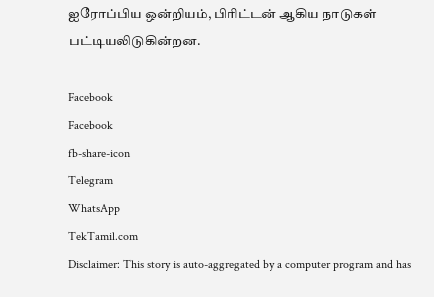ஐரோப்பிய ஒன்றியம், பிரிட்டன் ஆகிய நாடுகள் பட்டியலிடுகின்றன.

Facebook
Facebook
fb-share-icon
Telegram
WhatsApp
TekTamil.com
Disclaimer: This story is auto-aggregated by a computer program and has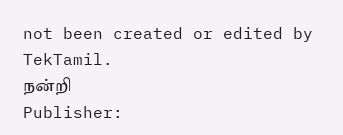not been created or edited by TekTamil.
நன்றி
Publisher: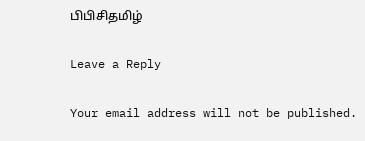பிபிசிதமிழ்

Leave a Reply

Your email address will not be published.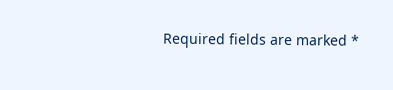Required fields are marked *